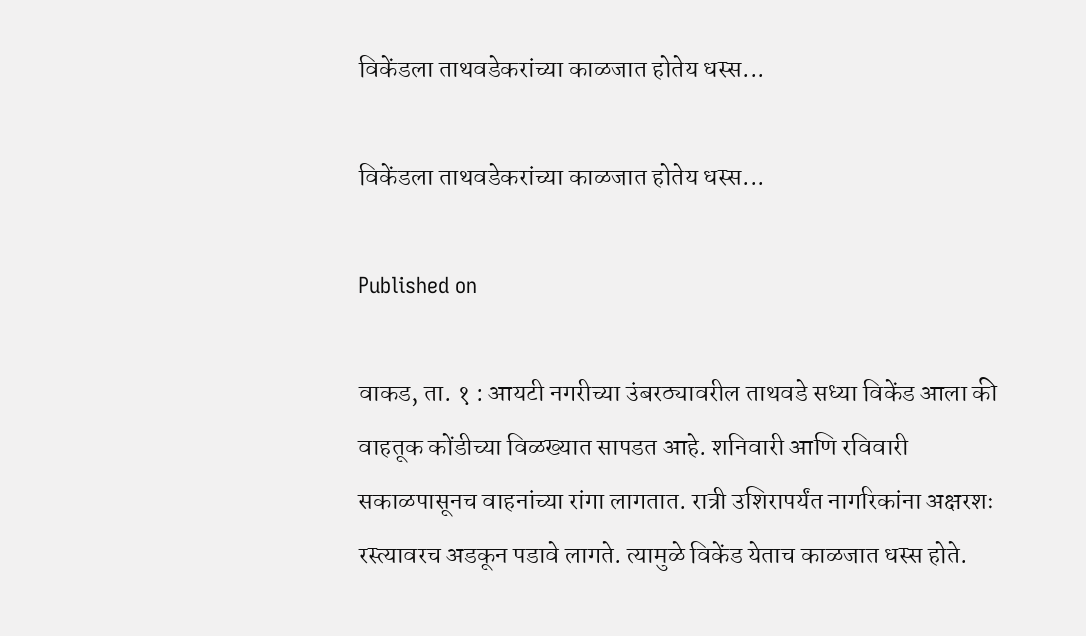विकेंडला ताथवडेकरांच्या काळजात होतेय धस्स...

विकेंडला ताथवडेकरांच्या काळजात होतेय धस्स...

Published on

वाकड, ता. १ : आयटी नगरीच्या उंबरठ्यावरील ताथवडे सध्या विकेंड आला की वाहतूक कोंडीच्या विळख्यात सापडत आहे. शनिवारी आणि रविवारी सकाळपासूनच वाहनांच्या रांगा लागतात. रात्री उशिरापर्यंत नागरिकांना अक्षरशः रस्त्यावरच अडकून पडावे लागते. त्यामुळे विकेंड येताच काळजात धस्स होते.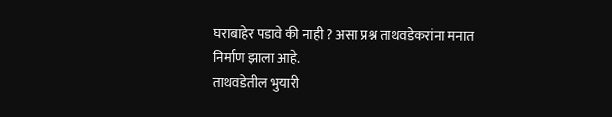घराबाहेर पडावे की नाही ? असा प्रश्न ताथवडेकरांना मनात निर्माण झाला आहे.
ताथवडेतील भुयारी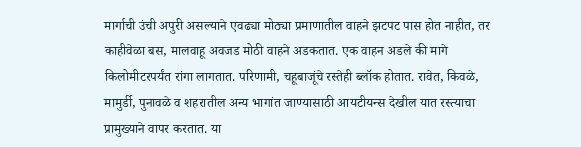मार्गाची उंची अपुरी असल्याने एवढ्या मोठ्या प्रमाणातील वाहने झटपट पास होत नाहीत, तर काहीवेळा बस, मालवाहू अवजड मोठी वाहने अडकतात. एक वाहन अडले की मागे किलोमीटरपर्यंत रांगा लागतात. परिणामी, चहूबाजूंचे रस्तेही ब्लॉक होतात. रावेत, किवळे, मामुर्डी, पुनावळे व शहरातील अन्य भागांत जाण्यासाठी आयटीयन्स देखील यात रस्त्याचा प्रामुख्याने वापर करतात. या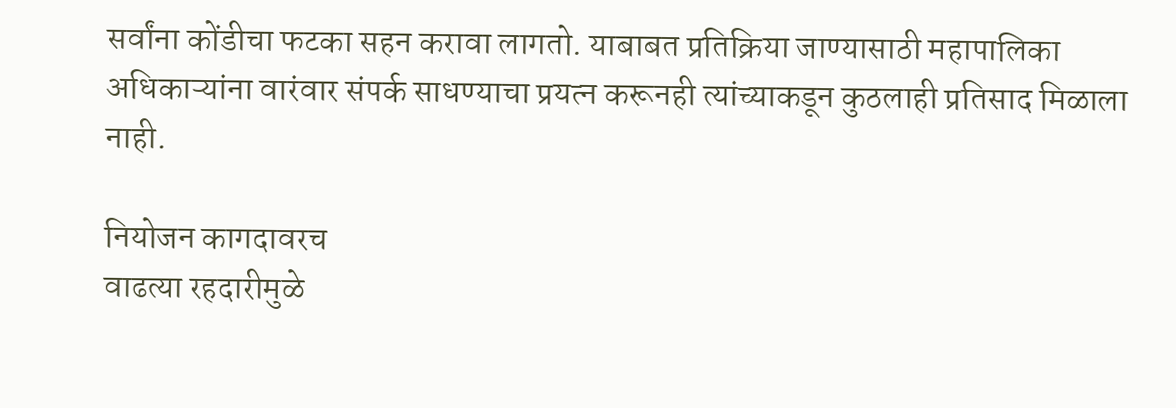सर्वांना कोंडीचा फटका सहन करावा लागतो. याबाबत प्रतिक्रिया जाण्यासाठी महापालिका अधिकाऱ्यांना वारंवार संपर्क साधण्याचा प्रयत्न करूनही त्यांच्याकडून कुठलाही प्रतिसाद मिळाला नाही.

नियोजन कागदावरच
वाढत्या रहदारीमुळे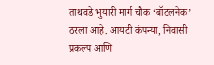ताथवडे भुयारी मार्ग चौक ‘बॉटलनेक’ ठरला आहे. आयटी कंपन्या, निवासी प्रकल्प आणि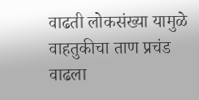वाढती लोकसंख्या यामुळे वाहतुकीचा ताण प्रचंड वाढला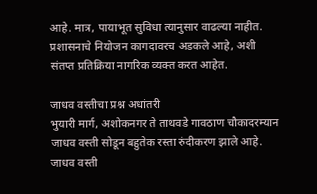आहे. मात्र, पायाभूत सुविधा त्यानुसार वाढल्या नाहीत. प्रशासनाचे नियोजन कागदावरच अडकले आहे, अशी संतप्त प्रतिक्रिया नागरिक व्यक्त करत आहेत.

जाधव वस्तीचा प्रश्न अधांतरी
भुयारी मार्ग, अशोकनगर ते ताथवडे गावठाण चौकादरम्यान जाधव वस्ती सोडून बहुतेक रस्ता रुंदीकरण झाले आहे. जाधव वस्ती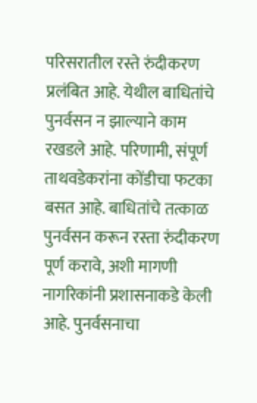परिसरातील रस्ते रुंदीकरण प्रलंबित आहे. येथील बाधितांचे पुनर्वसन न झाल्याने काम रखडले आहे. परिणामी, संपूर्ण ताथवडेकरांना कोंडीचा फटका बसत आहे. बाधितांचे तत्काळ पुनर्वसन करून रस्ता रुंदीकरण पूर्ण करावे, अशी मागणी नागरिकांनी प्रशासनाकडे केली आहे. पुनर्वसनाचा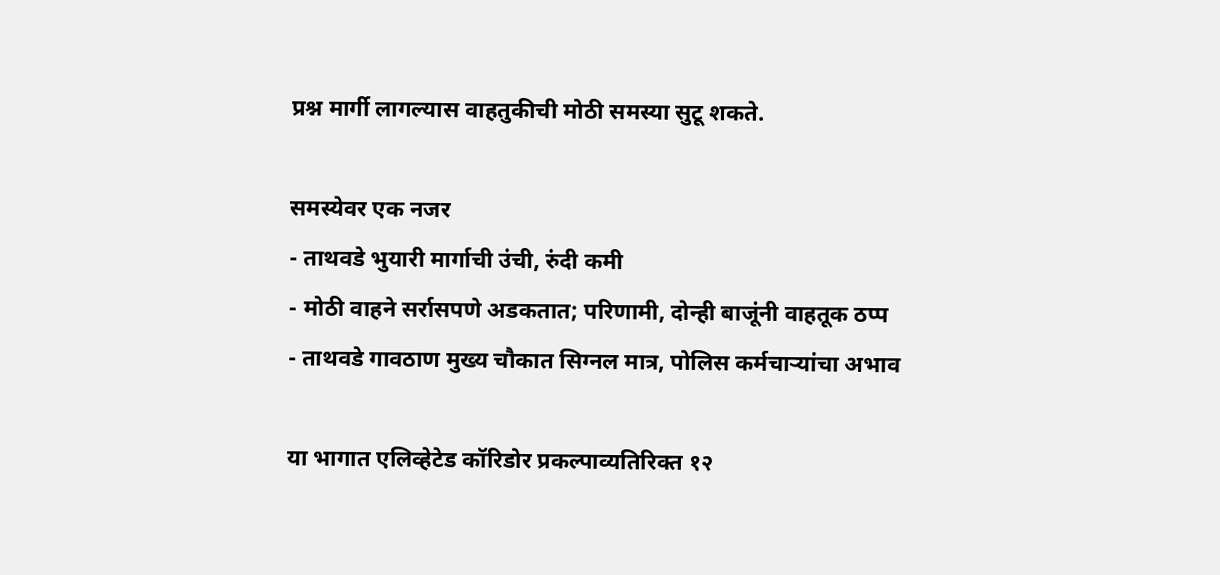प्रश्न मार्गी लागल्यास वाहतुकीची मोठी समस्या सुटू शकते.

समस्येवर एक नजर
- ताथवडे भुयारी मार्गाची उंची, रुंदी कमी
- मोठी वाहने सर्रासपणे अडकतात; परिणामी, दोन्ही बाजूंनी वाहतूक ठप्प
- ताथवडे गावठाण मुख्य चौकात सिग्नल मात्र, पोलिस कर्मचाऱ्यांचा अभाव

या भागात एलिव्हेटेड कॉरिडोर प्रकल्पाव्यतिरिक्त १२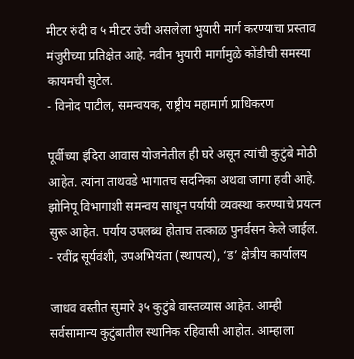मीटर रुंदी व ५ मीटर उंची असलेला भुयारी मार्ग करण्याचा प्रस्ताव मंजुरीच्या प्रतिक्षेत आहे. नवीन भुयारी मार्गामुळे कोंडीची समस्या कायमची सुटेल.
- विनोद पाटील, समन्वयक, राष्ट्रीय महामार्ग प्राधिकरण

पूर्वीच्या इंदिरा आवास योजनेतील ही घरे असून त्यांची कुटुंबे मोठी आहेत. त्यांना ताथवडे भागातच सदनिका अथवा जागा हवी आहे. झोनिपू विभागाशी समन्वय साधून पर्यायी व्यवस्था करण्याचे प्रयत्न सुरू आहेत. पर्याय उपलब्ध होताच तत्काळ पुनर्वसन केले जाईल.
- रवींद्र सूर्यवंशी, उपअभियंता (स्थापत्य), ‘ड’ क्षेत्रीय कार्यालय

जाधव वस्तीत सुमारे ३५ कुटुंबे वास्तव्यास आहेत. आम्ही सर्वसामान्य कुटुंबातील स्थानिक रहिवासी आहोत. आम्हाला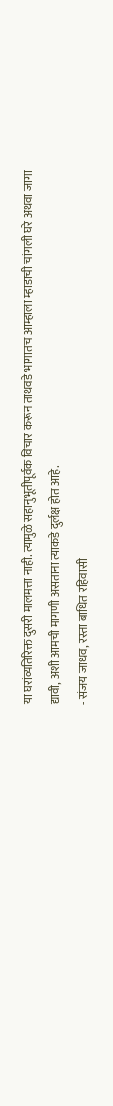या घरांव्यतिरिक्त दुसरी मालमत्ता नाही. त्यामुळे सहानुभूतीपूर्वक विचार करून ताथवडे भागातच आम्हाला म्हाडाची चांगली घरे अथवा जागा द्यावी, अशी आमची मागणी असताना त्याकडे दुर्लक्ष होत आहे.
- संजय जाधव, रस्ता बाधित रहिवासी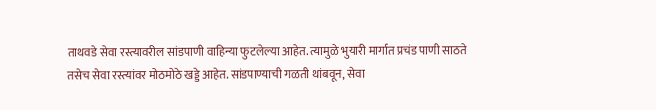ताथवडे सेवा रस्त्यावरील सांडपाणी वाहिन्या फुटलेल्या आहेत. त्यामुळे भुयारी मार्गात प्रचंड पाणी साठते तसेच सेवा रस्त्यांवर मोठमोठे खड्डे आहेत. सांडपाण्याची गळती थांबवून, सेवा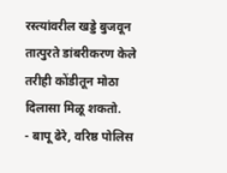रस्त्यांवरील खड्डे बुजवून तात्पुरते डांबरीकरण केले तरीही कोंडीतून मोठा दिलासा मिळू शकतो.
- बापू ढेरे, वरिष्ठ पोलिस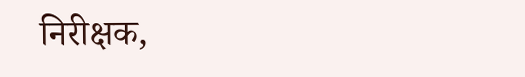निरीक्षक,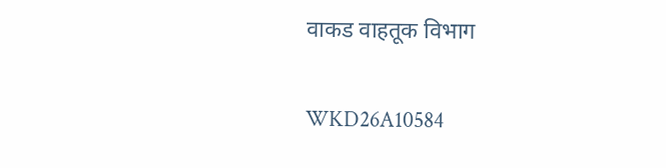वाकड वाहतूक विभाग

WKD26A10584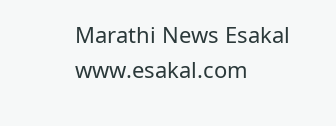Marathi News Esakal
www.esakal.com